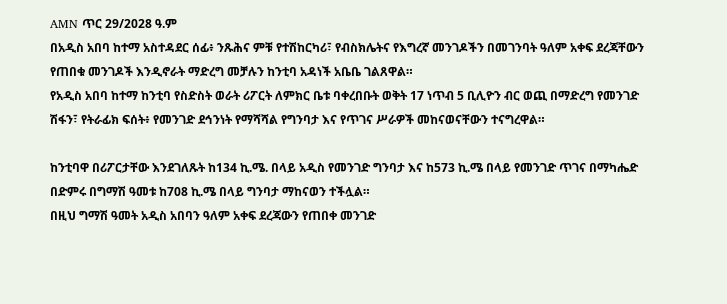AMN ጥር 29/2028 ዓ.ም
በአዲስ አበባ ከተማ አስተዳደር ሰፊ፥ ንጹሕና ምቹ የተሽከርካሪ፣ የብስክሌትና የእግረኛ መንገዶችን በመገንባት ዓለም አቀፍ ደረጃቸውን የጠበቁ መንገዶች እንዲኖራት ማድረግ መቻሉን ከንቲባ አዳነች አቤቤ ገልጸዋል።
የአዲስ አበባ ከተማ ከንቲባ የስድስት ወራት ሪፖርት ለምክር ቤቱ ባቀረበቡት ወቅት 17 ነጥብ 5 ቢሊዮን ብር ወጪ በማድረግ የመንገድ ሽፋን፣ የትራፊክ ፍሰት፥ የመንገድ ደኅንነት የማሻሻል የግንባታ እና የጥገና ሥራዎች መከናወናቸውን ተናግረዋል።

ከንቲባዋ በሪፖርታቸው እንደገለጹት ከ134 ኪ.ሜ. በላይ አዲስ የመንገድ ግንባታ እና ከ573 ኪ.ሜ በላይ የመንገድ ጥገና በማካሔድ በድምሩ በግማሽ ዓመቱ ከ708 ኪ.ሜ በላይ ግንባታ ማከናወን ተችሏል።
በዚህ ግማሽ ዓመት አዲስ አበባን ዓለም አቀፍ ደረጃውን የጠበቀ መንገድ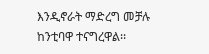እንዲኖራት ማድረግ መቻሉ ከንቲባዋ ተናግረዋል፡፡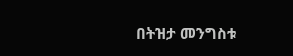በትዝታ መንግስቱ